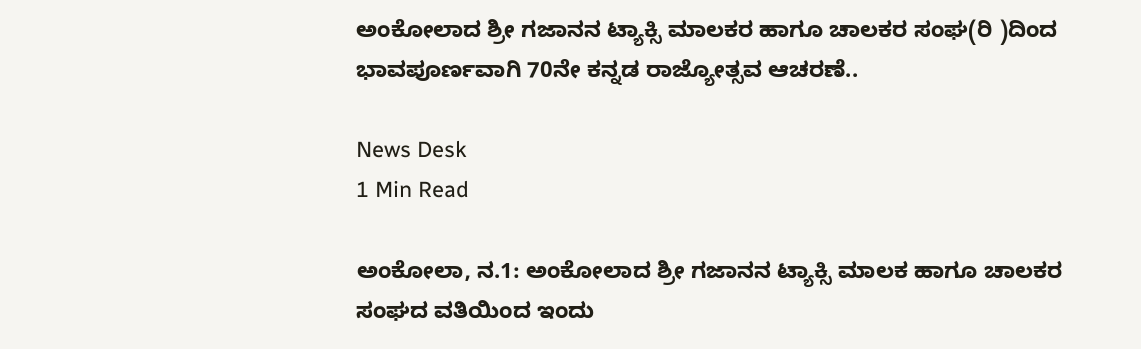ಅಂಕೋಲಾದ ಶ್ರೀ ಗಜಾನನ ಟ್ಯಾಕ್ಸಿ ಮಾಲಕರ ಹಾಗೂ ಚಾಲಕರ ಸಂಘ(ರಿ )ದಿಂದ ಭಾವಪೂರ್ಣವಾಗಿ 70ನೇ ಕನ್ನಡ ರಾಜ್ಯೋತ್ಸವ ಆಚರಣೆ..

News Desk
1 Min Read

ಅಂಕೋಲಾ, ನ.1: ಅಂಕೋಲಾದ ಶ್ರೀ ಗಜಾನನ ಟ್ಯಾಕ್ಸಿ ಮಾಲಕ ಹಾಗೂ ಚಾಲಕರ ಸಂಘದ ವತಿಯಿಂದ ಇಂದು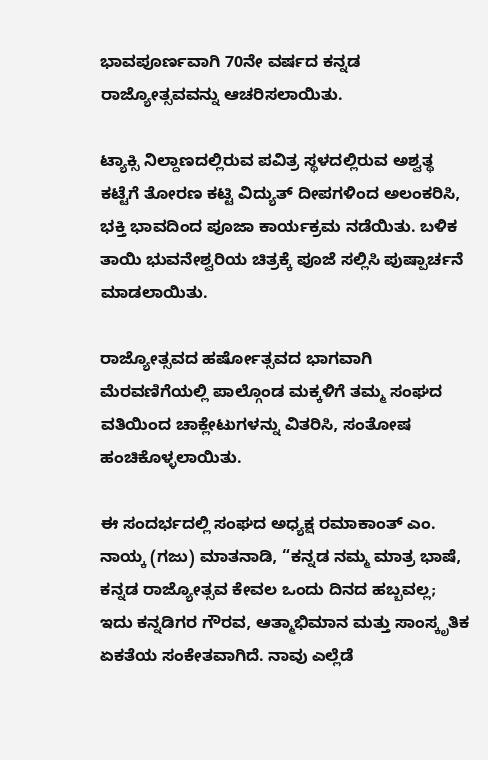ಭಾವಪೂರ್ಣವಾಗಿ 70ನೇ ವರ್ಷದ ಕನ್ನಡ ರಾಜ್ಯೋತ್ಸವವನ್ನು ಆಚರಿಸಲಾಯಿತು.

ಟ್ಯಾಕ್ಸಿ ನಿಲ್ದಾಣದಲ್ಲಿರುವ ಪವಿತ್ರ ಸ್ಥಳದಲ್ಲಿರುವ ಅಶ್ವತ್ಥ ಕಟ್ಟೆಗೆ ತೋರಣ ಕಟ್ಟಿ ವಿದ್ಯುತ್ ದೀಪಗಳಿಂದ ಅಲಂಕರಿಸಿ, ಭಕ್ತಿ ಭಾವದಿಂದ ಪೂಜಾ ಕಾರ್ಯಕ್ರಮ ನಡೆಯಿತು. ಬಳಿಕ ತಾಯಿ ಭುವನೇಶ್ವರಿಯ ಚಿತ್ರಕ್ಕೆ ಪೂಜೆ ಸಲ್ಲಿಸಿ ಪುಷ್ಪಾರ್ಚನೆ ಮಾಡಲಾಯಿತು.

ರಾಜ್ಯೋತ್ಸವದ ಹರ್ಷೋತ್ಸವದ ಭಾಗವಾಗಿ ಮೆರವಣಿಗೆಯಲ್ಲಿ ಪಾಲ್ಗೊಂಡ ಮಕ್ಕಳಿಗೆ ತಮ್ಮ ಸಂಘದ ವತಿಯಿಂದ ಚಾಕ್ಲೇಟುಗಳನ್ನು ವಿತರಿಸಿ, ಸಂತೋಷ ಹಂಚಿಕೊಳ್ಳಲಾಯಿತು.

ಈ ಸಂದರ್ಭದಲ್ಲಿ ಸಂಘದ ಅಧ್ಯಕ್ಷ ರಮಾಕಾಂತ್ ಎಂ. ನಾಯ್ಕ (ಗಜು) ಮಾತನಾಡಿ, “ಕನ್ನಡ ನಮ್ಮ ಮಾತ್ರ ಭಾಷೆ, ಕನ್ನಡ ರಾಜ್ಯೋತ್ಸವ ಕೇವಲ ಒಂದು ದಿನದ ಹಬ್ಬವಲ್ಲ; ಇದು ಕನ್ನಡಿಗರ ಗೌರವ, ಆತ್ಮಾಭಿಮಾನ ಮತ್ತು ಸಾಂಸ್ಕೃತಿಕ ಏಕತೆಯ ಸಂಕೇತವಾಗಿದೆ. ನಾವು ಎಲ್ಲೆಡೆ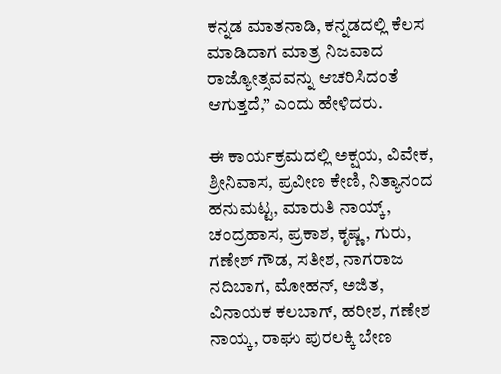ಕನ್ನಡ ಮಾತನಾಡಿ, ಕನ್ನಡದಲ್ಲಿ ಕೆಲಸ ಮಾಡಿದಾಗ ಮಾತ್ರ ನಿಜವಾದ ರಾಜ್ಯೋತ್ಸವವನ್ನು ಆಚರಿಸಿದಂತೆ ಆಗುತ್ತದೆ,” ಎಂದು ಹೇಳಿದರು.

ಈ ಕಾರ್ಯಕ್ರಮದಲ್ಲಿ ಅಕ್ಷಯ, ವಿವೇಕ, ಶ್ರೀನಿವಾಸ, ಪ್ರವೀಣ ಕೇಣಿ, ನಿತ್ಯಾನಂದ ಹನುಮಟ್ಟ, ಮಾರುತಿ ನಾಯ್ಕ್, ಚಂದ್ರಹಾಸ, ಪ್ರಕಾಶ, ಕೃಷ್ಣ, ಗುರು, ಗಣೇಶ್ ಗೌಡ, ಸತೀಶ, ನಾಗರಾಜ ನದಿಬಾಗ, ಮೋಹನ್, ಅಜಿತ, ವಿನಾಯಕ ಕಲಬಾಗ್, ಹರೀಶ, ಗಣೇಶ ನಾಯ್ಕ, ರಾಘು ಪುರಲಕ್ಕಿ ಬೇಣ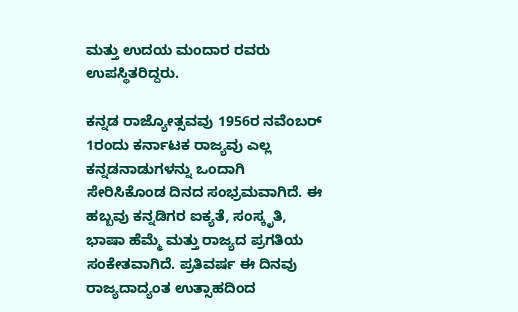ಮತ್ತು ಉದಯ ಮಂದಾರ ರವರು ಉಪಸ್ಥಿತರಿದ್ದರು.

ಕನ್ನಡ ರಾಜ್ಯೋತ್ಸವವು 1956ರ ನವೆಂಬರ್ 1ರಂದು ಕರ್ನಾಟಕ ರಾಜ್ಯವು ಎಲ್ಲ ಕನ್ನಡನಾಡುಗಳನ್ನು ಒಂದಾಗಿ ಸೇರಿಸಿಕೊಂಡ ದಿನದ ಸಂಭ್ರಮವಾಗಿದೆ. ಈ ಹಬ್ಬವು ಕನ್ನಡಿಗರ ಐಕ್ಯತೆ, ಸಂಸ್ಕೃತಿ, ಭಾಷಾ ಹೆಮ್ಮೆ ಮತ್ತು ರಾಜ್ಯದ ಪ್ರಗತಿಯ ಸಂಕೇತವಾಗಿದೆ. ಪ್ರತಿವರ್ಷ ಈ ದಿನವು ರಾಜ್ಯದಾದ್ಯಂತ ಉತ್ಸಾಹದಿಂದ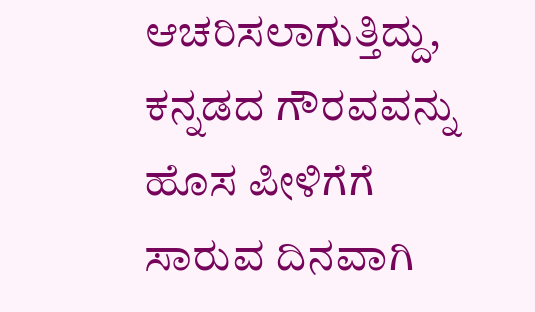ಆಚರಿಸಲಾಗುತ್ತಿದ್ದು, ಕನ್ನಡದ ಗೌರವವನ್ನು ಹೊಸ ಪೀಳಿಗೆಗೆ ಸಾರುವ ದಿನವಾಗಿ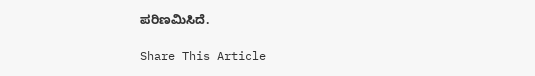ಪರಿಣಮಿಸಿದೆ.

Share This Article